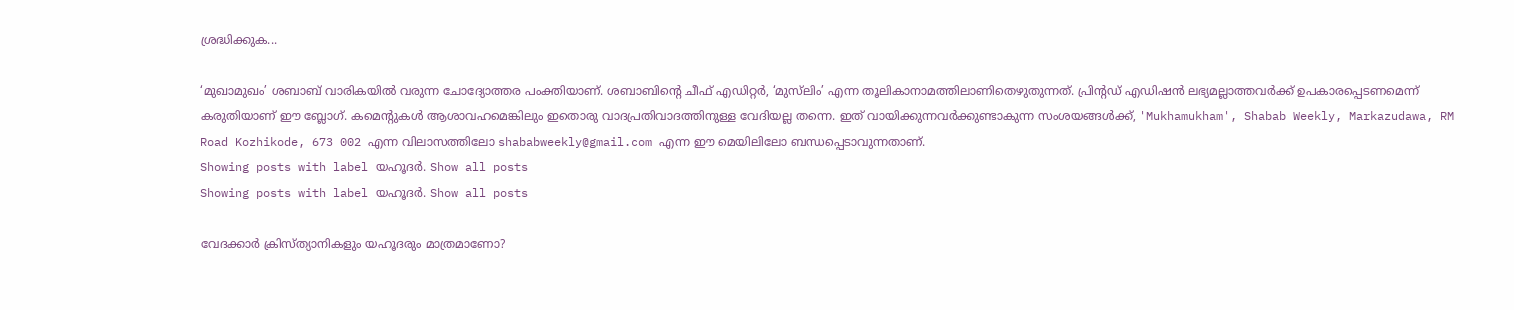ശ്രദ്ധിക്കുക...

‘മുഖാമുഖം’ ശബാബ് വാരികയില്‍ വരുന്ന ചോദ്യോത്തര പംക്തിയാണ്. ശബാബിന്റെ ചീഫ് എഡിറ്റര്‍, ‘മുസ്‌ലിം’ എന്ന തൂലികാനാമത്തിലാണിതെഴുതുന്നത്. പ്രിന്റഡ് എഡിഷന്‍ ലഭ്യമല്ലാത്തവര്‍ക്ക് ഉപകാരപ്പെടണമെന്ന് കരുതിയാണ് ഈ ബ്ലോഗ്. കമെന്റുകള്‍ ആശാവഹമെങ്കിലും ഇതൊരു വാദപ്രതിവാദത്തിനുള്ള വേദിയല്ല തന്നെ. ഇത് വായിക്കുന്നവര്‍ക്കുണ്ടാകുന്ന സംശയങ്ങള്‍ക്ക്, 'Mukhamukham', Shabab Weekly, Markazudawa, RM Road Kozhikode, 673 002 എന്ന വിലാസത്തിലോ shababweekly@gmail.com എന്ന ഈ മെയിലിലോ ബന്ധപ്പെടാവുന്നതാണ്.
Showing posts with label യഹൂദർ. Show all posts
Showing posts with label യഹൂദർ. Show all posts

വേദക്കാര്‍ ക്രിസ്‌ത്യാനികളും യഹൂദരും മാത്രമാണോ?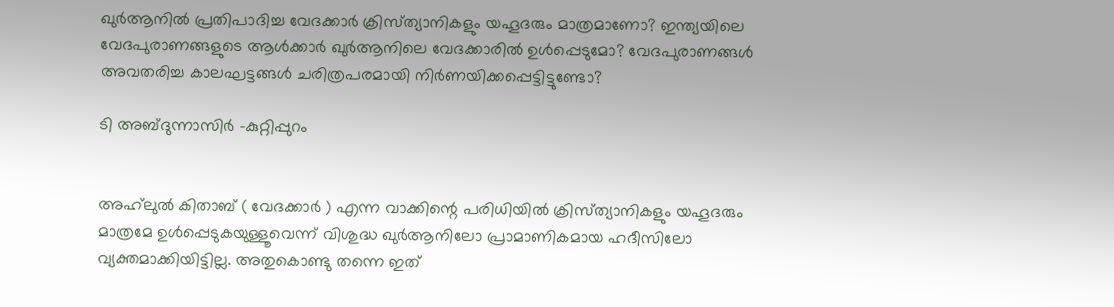ഖുര്‍ആനില്‍ പ്രതിപാദിച്ച വേദക്കാര്‍ ക്രിസ്‌ത്യാനികളും യഹൂദരും മാത്രമാണോ? ഇന്ത്യയിലെ വേദപുരാണങ്ങളുടെ ആള്‍ക്കാര്‍ ഖുര്‍ആനിലെ വേദക്കാരില്‍ ഉള്‍പ്പെടുമോ? വേദപുരാണങ്ങള്‍ അവതരിച്ച കാലഘട്ടങ്ങള്‍ ചരിത്രപരമായി നിര്‍ണയിക്കപ്പെട്ടിട്ടുണ്ടോ?

ടി അബ്‌ദുന്നാസിര്‍ -കുറ്റിപ്പുറം


അഹ്‌ലുല്‍ കിതാബ്‌ ( വേദക്കാര്‍ ) എന്ന വാക്കിന്റെ പരിധിയില്‍ ക്രിസ്‌ത്യാനികളും യഹൂദരും മാത്രമേ ഉള്‍പ്പെടുകയുള്ളൂവെന്ന്‌ വിശുദ്ധ ഖുര്‍ആനിലോ പ്രാമാണികമായ ഹദീസിലോ വ്യക്തമാക്കിയിട്ടില്ല. അതുകൊണ്ടു തന്നെ ഇത്‌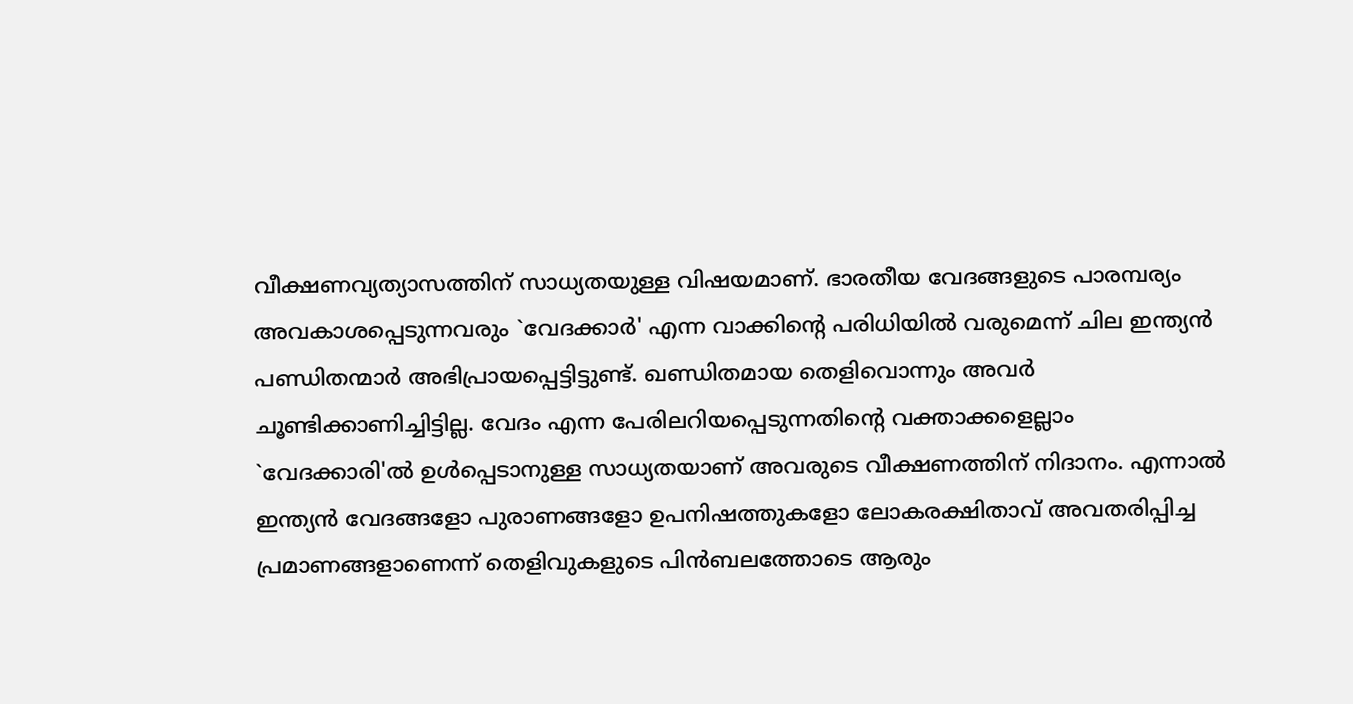വീക്ഷണവ്യത്യാസത്തിന്‌ സാധ്യതയുള്ള വിഷയമാണ്‌. ഭാരതീയ വേദങ്ങളുടെ പാരമ്പര്യം അവകാശപ്പെടുന്നവരും `വേദക്കാര്‍' എന്ന വാക്കിന്റെ പരിധിയില്‍ വരുമെന്ന്‌ ചില ഇന്ത്യന്‍ പണ്ഡിതന്മാര്‍ അഭിപ്രായപ്പെട്ടിട്ടുണ്ട്‌. ഖണ്ഡിതമായ തെളിവൊന്നും അവര്‍ ചൂണ്ടിക്കാണിച്ചിട്ടില്ല. വേദം എന്ന പേരിലറിയപ്പെടുന്നതിന്റെ വക്താക്കളെല്ലാം `വേദക്കാരി'ല്‍ ഉള്‍പ്പെടാനുള്ള സാധ്യതയാണ്‌ അവരുടെ വീക്ഷണത്തിന്‌ നിദാനം. എന്നാല്‍ ഇന്ത്യന്‍ വേദങ്ങളോ പുരാണങ്ങളോ ഉപനിഷത്തുകളോ ലോകരക്ഷിതാവ്‌ അവതരിപ്പിച്ച പ്രമാണങ്ങളാണെന്ന്‌ തെളിവുകളുടെ പിന്‍ബലത്തോടെ ആരും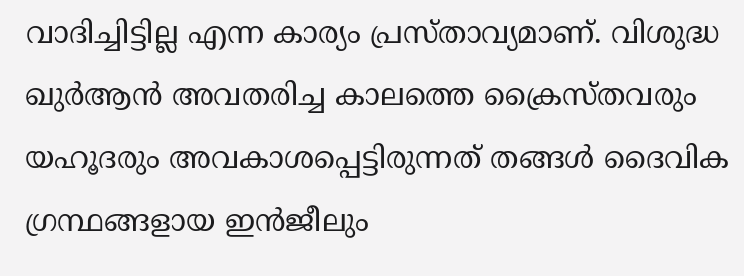വാദിച്ചിട്ടില്ല എന്ന കാര്യം പ്രസ്‌താവ്യമാണ്‌. വിശുദ്ധ ഖുര്‍ആന്‍ അവതരിച്ച കാലത്തെ ക്രൈസ്‌തവരും യഹൂദരും അവകാശപ്പെട്ടിരുന്നത്‌ തങ്ങള്‍ ദൈവിക ഗ്രന്ഥങ്ങളായ ഇന്‍ജീലും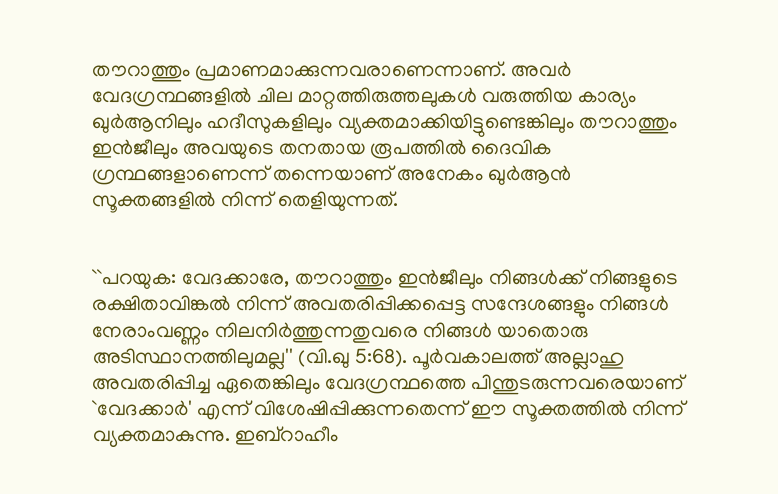തൗറാത്തും പ്രമാണമാക്കുന്നവരാണെന്നാണ്‌. അവര്‍ വേദഗ്രന്ഥങ്ങളില്‍ ചില മാറ്റത്തിരുത്തലുകള്‍ വരുത്തിയ കാര്യം ഖുര്‍ആനിലും ഹദീസുകളിലും വ്യക്തമാക്കിയിട്ടുണ്ടെങ്കിലും തൗറാത്തും ഇന്‍ജീലും അവയുടെ തനതായ രൂപത്തില്‍ ദൈവിക ഗ്രന്ഥങ്ങളാണെന്ന്‌ തന്നെയാണ്‌ അനേകം ഖുര്‍ആന്‍ സൂക്തങ്ങളില്‍ നിന്ന്‌ തെളിയുന്നത്‌.


``പറയുക: വേദക്കാരേ, തൗറാത്തും ഇന്‍ജീലും നിങ്ങള്‍ക്ക്‌ നിങ്ങളുടെ രക്ഷിതാവിങ്കല്‍ നിന്ന്‌ അവതരിപ്പിക്കപ്പെട്ട സന്ദേശങ്ങളും നിങ്ങള്‍ നേരാംവണ്ണം നിലനിര്‍ത്തുന്നതുവരെ നിങ്ങള്‍ യാതൊരു അടിസ്ഥാനത്തിലുമല്ല'' (വി.ഖു 5:68). പൂര്‍വകാലത്ത്‌ അല്ലാഹു അവതരിപ്പിച്ച ഏതെങ്കിലും വേദഗ്രന്ഥത്തെ പിന്തുടരുന്നവരെയാണ്‌ `വേദക്കാര്‍' എന്ന്‌ വിശേഷിപ്പിക്കുന്നതെന്ന്‌ ഈ സൂക്തത്തില്‍ നിന്ന്‌ വ്യക്തമാകുന്നു. ഇബ്‌റാഹീം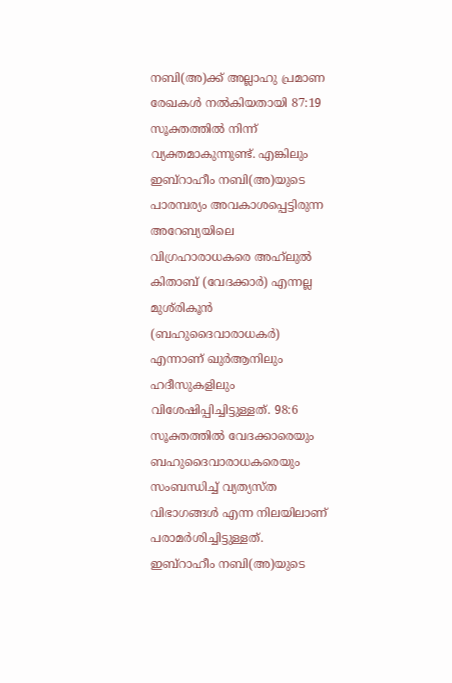നബി(അ)ക്ക്‌ അല്ലാഹു പ്രമാണ രേഖകള്‍ നല്‍കിയതായി 87:19 സൂക്തത്തില്‍ നിന്ന്‌ വ്യക്തമാകുന്നുണ്ട്‌. എങ്കിലും ഇബ്‌റാഹീം നബി(അ)യുടെ പാരമ്പര്യം അവകാശപ്പെട്ടിരുന്ന അറേബ്യയിലെ വിഗ്രഹാരാധകരെ അഹ്‌ലുല്‍ കിതാബ്‌ (വേദക്കാര്‍) എന്നല്ല മുശ്‌രികൂന്‍ (ബഹുദൈവാരാധകര്‍) എന്നാണ്‌ ഖുര്‍ആനിലും ഹദീസുകളിലും വിശേഷിപ്പിച്ചിട്ടുള്ളത്‌. 98:6 സൂക്തത്തില്‍ വേദക്കാരെയും ബഹുദൈവാരാധകരെയും സംബന്ധിച്ച്‌ വ്യത്യസ്‌ത വിഭാഗങ്ങള്‍ എന്ന നിലയിലാണ്‌ പരാമര്‍ശിച്ചിട്ടുള്ളത്‌. ഇബ്‌റാഹീം നബി(അ)യുടെ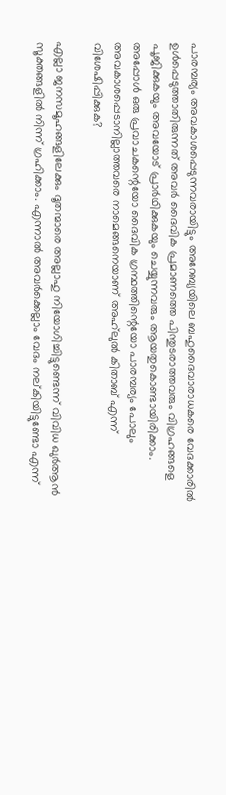പാരമ്പര്യം അവകാശപ്പെടുന്നവരായിട്ടും അറേബ്യയിലെ ബഹുദൈവാരാധകരെ വേദക്കാരില്‍ ഉള്‍പ്പെടുത്താതിരുന്നത്‌ അവര്‍ ദൈവിക പ്രമാണത്തെ പിന്തുടരാത്തവരും വിഗ്രഹങ്ങളെ പൂജിക്കുകയും അവയോട്‌ പ്രാര്‍ഥിക്കുകയും ചെയ്യുന്നവരും ആയതുകൊണ്ടായിരിക്കാം. അപ്പോള്‍ ഒരു പ്രവാചകന്റെയോ ദൈവിക ഗ്രന്ഥത്തിന്റെയോ പാരമ്പര്യം പോലും അവകാശപ്പെടാനില്ലാത്തവരെ നാമെങ്ങനെയാണ്‌ അഹ്‌ലുല്‍ കിതാബ്‌ എന്ന്‌ വിശേഷിപ്പിക്കുക?

എല്ലാ ജനസമൂഹങ്ങളിലേക്കും ദൂതന്മാരെ അല്ലാഹു നിയോഗിച്ചിട്ടുണ്ടെന്ന്‌ വിവിധ ഖുര്‍ആന്‍ സൂക്തങ്ങളില്‍ നിന്ന്‌ ഗ്രഹിക്കാം. എന്നാല്‍ അവര്‍ക്കെല്ലാം വേദം നല്‌കിയിട്ടുണ്ടോ എന്ന്‌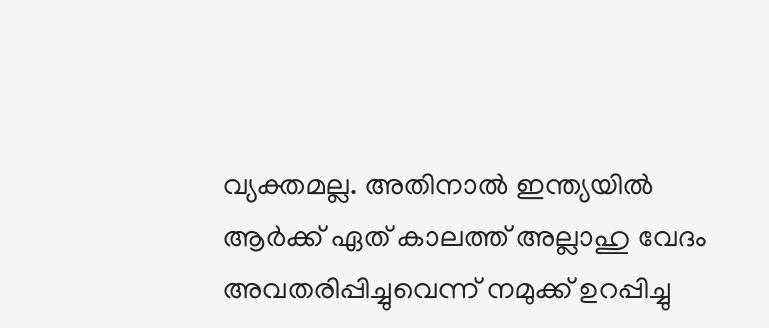വ്യക്തമല്ല. അതിനാല്‍ ഇന്ത്യയില്‍ ആര്‍ക്ക്‌ ഏത്‌ കാലത്ത്‌ അല്ലാഹു വേദം അവതരിപ്പിച്ചുവെന്ന്‌ നമുക്ക്‌ ഉറപ്പിച്ചു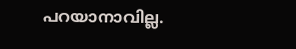പറയാനാവില്ല.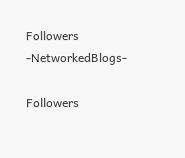Followers -NetworkedBlogs-

Followers